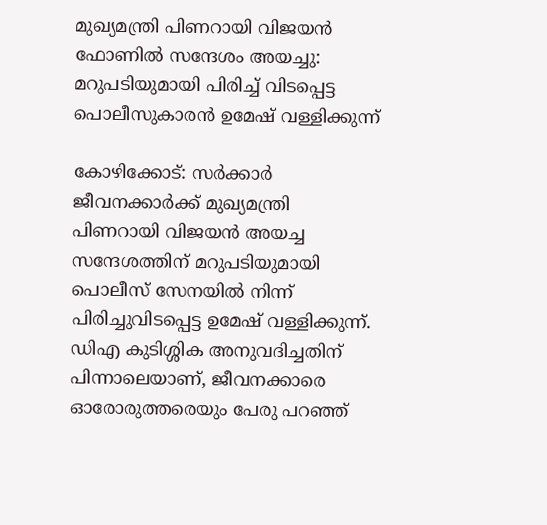മുഖ്യമന്ത്രി പിണറായി വിജയൻ ഫോണിൽ സന്ദേശം അയച്ചു: മറുപടിയുമായി പിരിച്ച് വിടപ്പെട്ട പൊലീസുകാരൻ ഉമേഷ് വള്ളിക്കുന്ന്

കോഴിക്കോട്: സർക്കാർ ജീവനക്കാർക്ക് മുഖ്യമന്ത്രി പിണറായി വിജയൻ അയച്ച സന്ദേശത്തിന് മറുപടിയുമായി പൊലീസ് സേനയില്‍ നിന്ന് പിരിച്ചുവിടപ്പെട്ട ഉമേഷ് വള്ളിക്കുന്ന്. ഡിഎ കുടിശ്ശിക അനുവദിച്ചതിന് പിന്നാലെയാണ്, ജീവനക്കാരെ ഓരോരുത്തരെയും പേരു പറഞ്ഞ്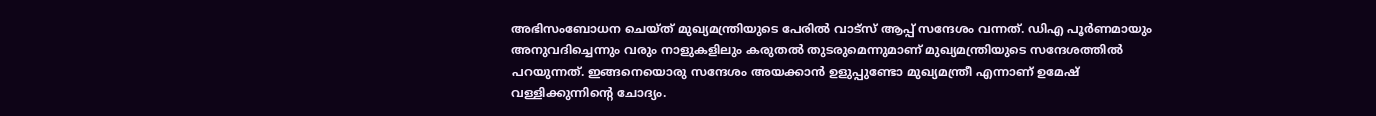അഭിസംബോധന ചെയ്ത് മുഖ്യമന്ത്രിയുടെ പേരില്‍ വാട്സ് ആപ്പ് സന്ദേശം വന്നത്. ഡിഎ പൂർണമായും അനുവദിച്ചെന്നും വരും നാളുകളിലും കരുതല്‍ തുടരുമെന്നുമാണ് മുഖ്യമന്ത്രിയുടെ സന്ദേശത്തില്‍ പറയുന്നത്. ഇങ്ങനെയൊരു സന്ദേശം അയക്കാൻ ഉളുപ്പുണ്ടോ മുഖ്യമന്ത്രീ എന്നാണ് ഉമേഷ് വള്ളിക്കുന്നിന്‍റെ ചോദ്യം.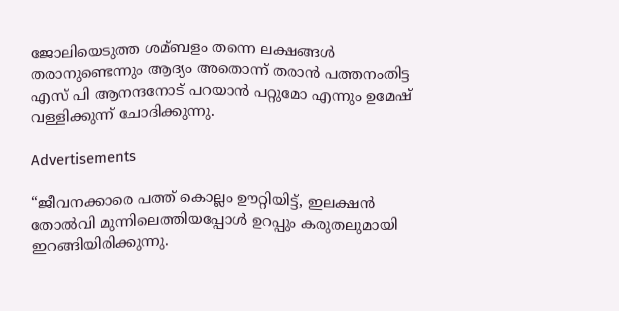ജോലിയെടുത്ത ശമ്ബളം തന്നെ ലക്ഷങ്ങള്‍ തരാനുണ്ടെന്നും ആദ്യം അതൊന്ന് തരാൻ പത്തനംതിട്ട എസ് പി ആനന്ദനോട് പറയാൻ പറ്റുമോ എന്നും ഉമേഷ് വള്ളിക്കുന്ന് ചോദിക്കുന്നു.

Advertisements

“ജീവനക്കാരെ പത്ത് കൊല്ലം ഊറ്റിയിട്ട്, ഇലക്ഷൻ തോല്‍വി മുന്നിലെത്തിയപ്പോള്‍ ഉറപ്പും കരുതലുമായി ഇറങ്ങിയിരിക്കുന്നു.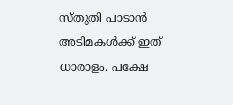സ്തുതി പാടാൻ അടിമകള്‍ക്ക് ഇത് ധാരാളം. പക്ഷേ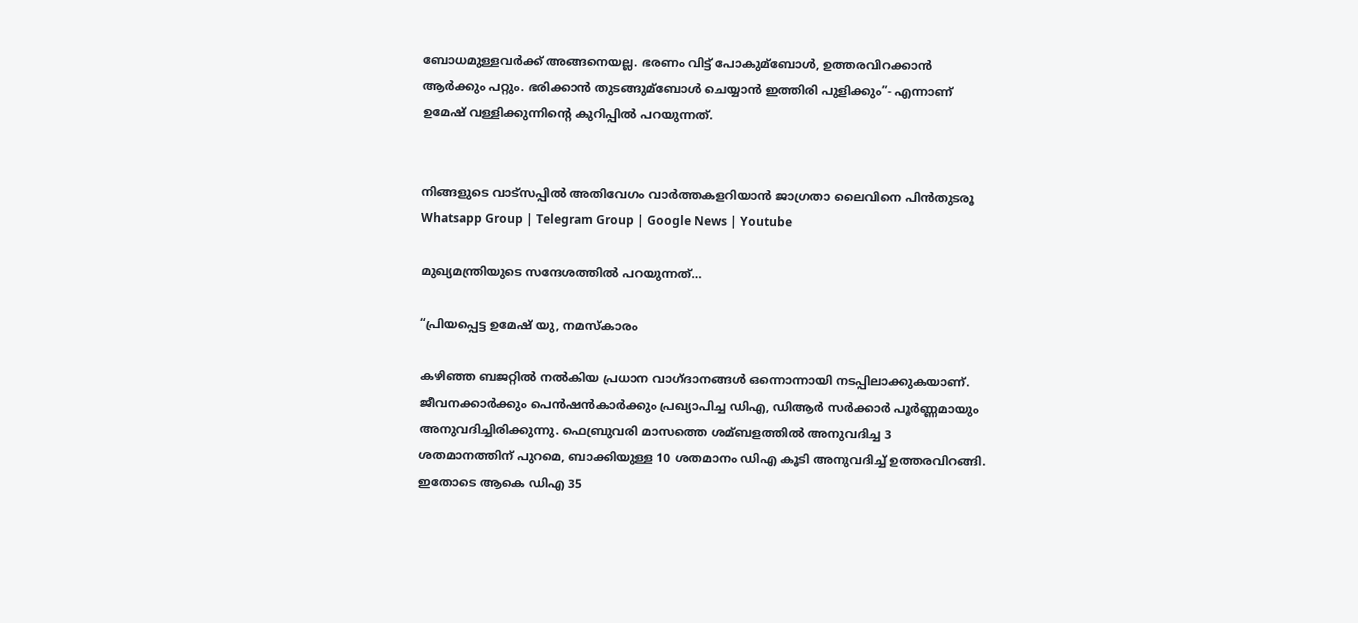ബോധമുള്ളവർക്ക് അങ്ങനെയല്ല. ഭരണം വിട്ട് പോകുമ്ബോള്‍, ഉത്തരവിറക്കാൻ ആർക്കും പറ്റും. ഭരിക്കാൻ തുടങ്ങുമ്ബോള്‍ ചെയ്യാൻ ഇത്തിരി പുളിക്കും”- എന്നാണ് ഉമേഷ് വള്ളിക്കുന്നിന്‍റെ കുറിപ്പില്‍ പറയുന്നത്.


നിങ്ങളുടെ വാട്സപ്പിൽ അതിവേഗം വാർത്തകളറിയാൻ ജാഗ്രതാ ലൈവിനെ പിൻതുടരൂ Whatsapp Group | Telegram Group | Google News | Youtube

മുഖ്യമന്ത്രിയുടെ സന്ദേശത്തില്‍ പറയുന്നത്…

“പ്രിയപ്പെട്ട ഉമേഷ് യു, നമസ്കാരം

കഴിഞ്ഞ ബജറ്റില്‍ നല്‍കിയ പ്രധാന വാഗ്ദാനങ്ങള്‍ ഒന്നൊന്നായി നടപ്പിലാക്കുകയാണ്. ജീവനക്കാർക്കും പെൻഷൻകാർക്കും പ്രഖ്യാപിച്ച ഡിഎ, ഡിആര്‍ സർക്കാർ പൂർണ്ണമായും അനുവദിച്ചിരിക്കുന്നു. ഫെബ്രുവരി മാസത്തെ ശമ്ബളത്തില്‍ അനുവദിച്ച 3 ശതമാനത്തിന് പുറമെ, ബാക്കിയുള്ള 10 ശതമാനം ഡിഎ കൂടി അനുവദിച്ച്‌ ഉത്തരവിറങ്ങി. ഇതോടെ ആകെ ഡിഎ 35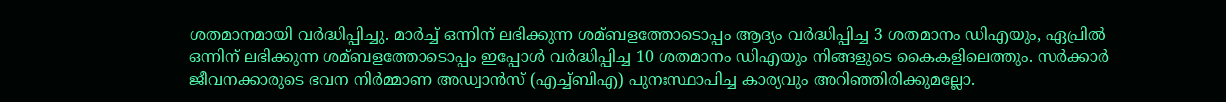ശതമാനമായി വർദ്ധിപ്പിച്ചു. മാര്‍ച്ച്‌ ഒന്നിന് ലഭിക്കുന്ന ശമ്ബളത്തോടൊപ്പം ആദ്യം വര്‍ദ്ധിപ്പിച്ച 3 ശതമാനം ഡിഎയും, ഏപ്രില്‍ ഒന്നിന് ലഭിക്കുന്ന ശമ്ബളത്തോടൊപ്പം ഇപ്പോള്‍ വര്‍ദ്ധിപ്പിച്ച 10 ശതമാനം ഡിഎയും നിങ്ങളുടെ കൈകളിലെത്തും. സർക്കാർ ജീവനക്കാരുടെ ഭവന നിർമ്മാണ അഡ്വാൻസ് (എച്ച്‌ബിഎ) പുനഃസ്ഥാപിച്ച കാര്യവും അറിഞ്ഞിരിക്കുമല്ലോ.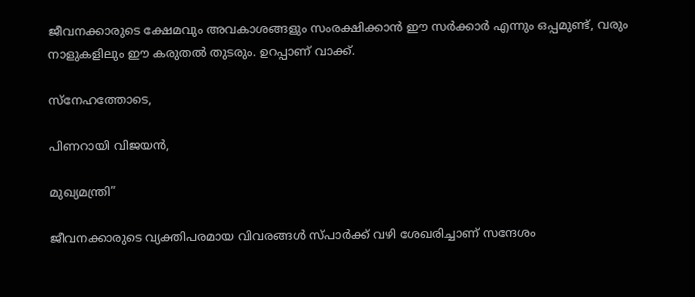ജീവനക്കാരുടെ ക്ഷേമവും അവകാശങ്ങളും സംരക്ഷിക്കാൻ ഈ സർക്കാർ എന്നും ഒപ്പമുണ്ട്, വരും നാളുകളിലും ഈ കരുതല്‍ തുടരും. ഉറപ്പാണ്‌ വാക്ക്.

സ്നേഹത്തോടെ,

പിണറായി വിജയൻ,

മുഖ്യമന്ത്രി”

ജീവനക്കാരുടെ വ്യക്തിപരമായ വിവരങ്ങള്‍ സ്പാർക്ക് വഴി ശേഖരിച്ചാണ് സന്ദേശം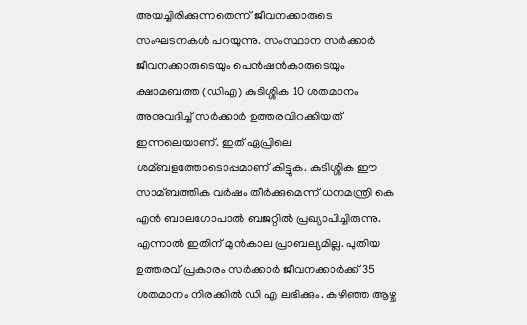അയച്ചിരിക്കുന്നതെന്ന് ജീവനക്കാരുടെ സംഘടനകള്‍ പറയുന്നു. സംസ്ഥാന സർക്കാർ ജീവനക്കാരുടെയും പെൻഷൻകാരുടെയും ക്ഷാമബത്ത (ഡിഎ) കുടിശ്ശിക 10 ശതമാനം അനുവദിച്ച്‌ സർക്കാർ ഉത്തരവിറക്കിയത് ഇന്നലെയാണ്. ഇത് ഏപ്രിലെ ശമ്ബളത്തോടൊപ്പമാണ് കിട്ടുക. കുടിശ്ശിക ഈ സാമ്ബത്തിക വര്‍ഷം തീര്‍ക്കുമെന്ന് ധനമന്ത്രി കെ എൻ ബാലഗോപാല്‍ ബജറ്റില്‍ പ്രഖ്യാപിച്ചിരുന്നു. എന്നാല്‍ ഇതിന് മുന്‍കാല പ്രാബല്യമില്ല. പുതിയ ഉത്തരവ് പ്രകാരം സർക്കാർ ജീവനക്കാർക്ക് 35 ശതമാനം നിരക്കില്‍ ഡി എ ലഭിക്കും. കഴിഞ്ഞ ആഴ്ച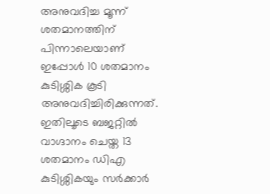അനുവദിച്ച മൂന്ന് ശതമാനത്തിന് പിന്നാലെയാണ് ഇപ്പോള്‍ 10 ശതമാനം കുടിശ്ശിക കൂടി അനുവദിച്ചിരിക്കുന്നത്. ഇതിലൂടെ ബജറ്റില്‍ വാഗ്ദാനം ചെയ്ത 13 ശതമാനം ഡിഎ കുടിശ്ശികയും സർക്കാർ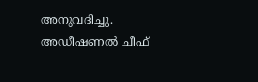അനുവദിച്ചു. അഡീഷണല്‍ ചീഫ്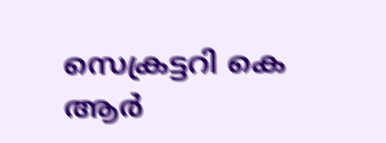സെക്രട്ടറി കെ ആർ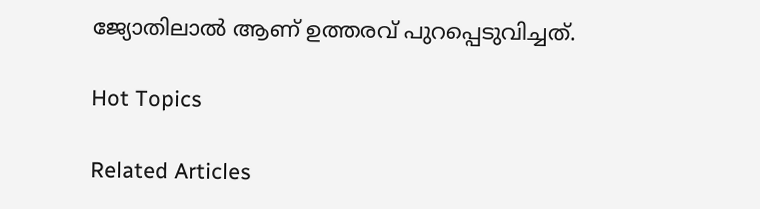ജ്യോതിലാല്‍ ആണ് ഉത്തരവ് പുറപ്പെടുവിച്ചത്.

Hot Topics

Related Articles